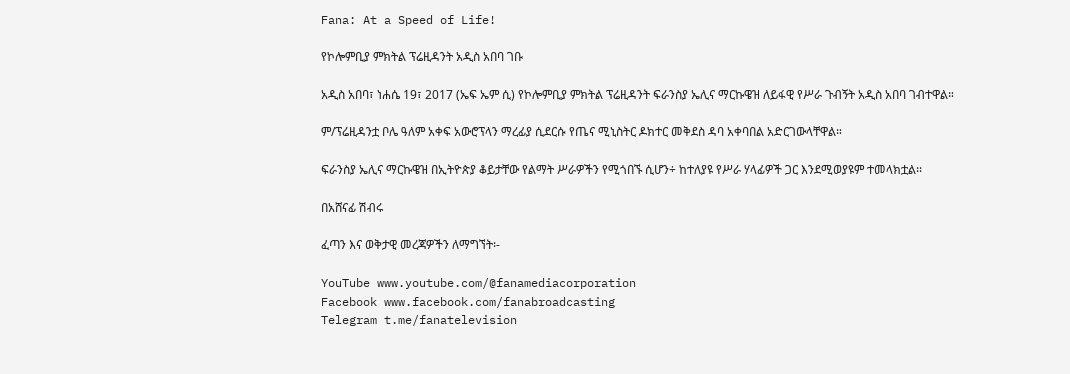Fana: At a Speed of Life!

የኮሎምቢያ ምክትል ፕሬዚዳንት አዲስ አበባ ገቡ

አዲስ አበባ፣ ነሐሴ 19፣ 2017 (ኤፍ ኤም ሲ) የኮሎምቢያ ምክትል ፕሬዚዳንት ፍራንስያ ኤሊና ማርኩዌዝ ለይፋዊ የሥራ ጉብኝት አዲስ አበባ ገብተዋል።

ም/ፕሬዚዳንቷ ቦሌ ዓለም አቀፍ አውሮፕላን ማረፊያ ሲደርሱ የጤና ሚኒስትር ዶክተር መቅደስ ዳባ አቀባበል አድርገውላቸዋል።

ፍራንስያ ኤሊና ማርኩዌዝ በኢትዮጵያ ቆይታቸው የልማት ሥራዎችን የሚጎበኙ ሲሆን÷ ከተለያዩ የሥራ ሃላፊዎች ጋር እንደሚወያዩም ተመላክቷል፡፡

በአሸናፊ ሽብሩ

ፈጣን እና ወቅታዊ መረጃዎችን ለማግኘት፡-

YouTube www.youtube.com/@fanamediacorporation
Facebook www.facebook.com/fanabroadcasting
Telegram t.me/fanatelevision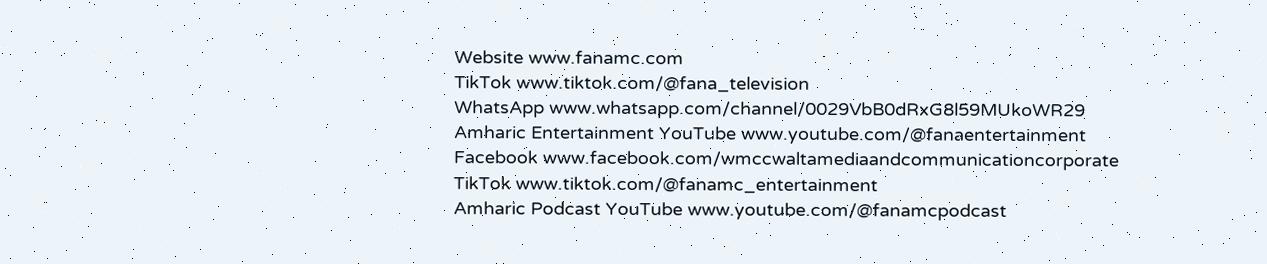Website www.fanamc.com
TikTok www.tiktok.com/@fana_television
WhatsApp www.whatsapp.com/channel/0029VbB0dRxG8l59MUkoWR29
Amharic Entertainment YouTube www.youtube.com/@fanaentertainment
Facebook www.facebook.com/wmccwaltamediaandcommunicationcorporate
TikTok www.tiktok.com/@fanamc_entertainment
Amharic Podcast YouTube www.youtube.com/@fanamcpodcast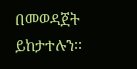በመወዳጀት ይከታተሉን፡፡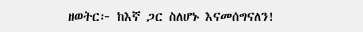ዘወትር፦ ከእኛ ጋር ስለሆኑ እናመሰግናለን!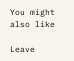You might also like

Leave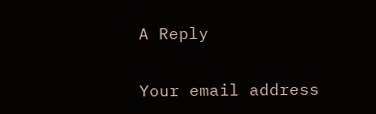A Reply

Your email address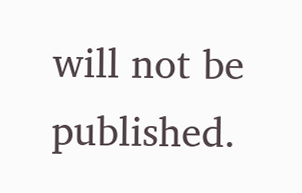will not be published.